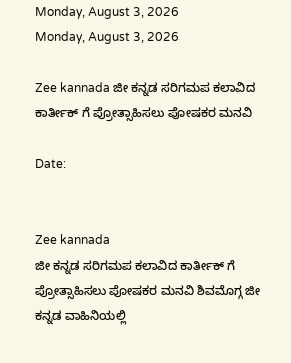Monday, August 3, 2026
Monday, August 3, 2026

Zee kannada ಜೀ ಕನ್ನಡ ಸರಿಗಮಪ ಕಲಾವಿದ ಕಾರ್ತೀಕ್ ಗೆ ಪ್ರೋತ್ಸಾಹಿಸಲು ಪೋಷಕರ ಮನವಿ

Date:


Zee kannada
ಜೀ ಕನ್ನಡ ಸರಿಗಮಪ ಕಲಾವಿದ ಕಾರ್ತೀಕ್ ಗೆ ಪ್ರೋತ್ಸಾಹಿಸಲು ಪೋಷಕರ ಮನವಿ ಶಿವಮೊಗ್ಗ ಜೀ ಕನ್ನಡ ವಾಹಿನಿಯಲ್ಲಿ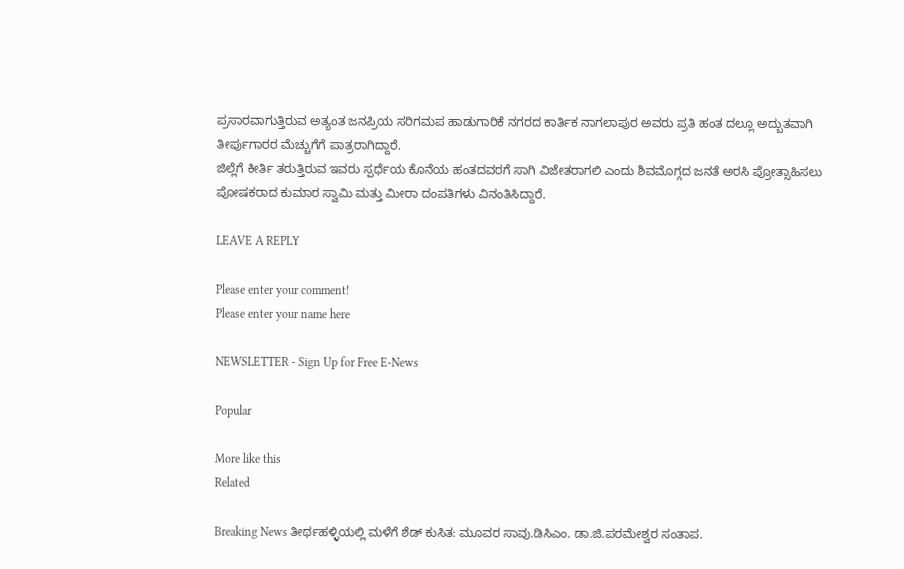ಪ್ರಸಾರವಾಗುತ್ತಿರುವ ಅತ್ಯಂತ ಜನಪ್ರಿಯ ಸರಿಗಮಪ ಹಾಡುಗಾರಿಕೆ ನಗರದ ಕಾರ್ತಿಕ ನಾಗಲಾಪುರ ಅವರು ಪ್ರತಿ ಹಂತ ದಲ್ಲೂ ಅದ್ಬುತವಾಗಿ ತೀರ್ಪುಗಾರರ ಮೆಚ್ಚುಗೆಗೆ ಪಾತ್ರರಾಗಿದ್ದಾರೆ.
ಜಿಲ್ಲೆಗೆ ಕೀರ್ತಿ ತರುತ್ತಿರುವ ಇವರು ಸ್ಪರ್ಧೆಯ ಕೊನೆಯ ಹಂತದವರಗೆ ಸಾಗಿ ವಿಜೇತರಾಗಲಿ ಎಂದು ಶಿವಮೊಗ್ಗದ ಜನತೆ ಅರಸಿ ಪ್ರೋತ್ಸಾಹಿಸಲು ಪೋಷಕರಾದ ಕುಮಾರ ಸ್ವಾಮಿ ಮತ್ತು ಮೀರಾ ದಂಪತಿಗಳು ವಿನಂತಿಸಿದ್ದಾರೆ.

LEAVE A REPLY

Please enter your comment!
Please enter your name here

NEWSLETTER - Sign Up for Free E-News

Popular

More like this
Related

Breaking News ತೀರ್ಥಹಳ್ಳಿಯಲ್ಲಿ ಮಳೆಗೆ ಶೆಡ್ ಕುಸಿತ: ಮೂವರ ಸಾವು.ಡಿಸಿಎಂ. ಡಾ.ಜಿ.ಪರಮೇಶ್ವರ ಸಂತಾಪ.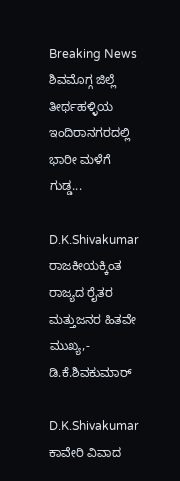Breaking News ಶಿವಮೊಗ್ಗ ಜಿಲ್ಲೆ ತೀರ್ಥಹಳ್ಳಿಯ ಇಂದಿರಾನಗರದಲ್ಲಿ ಭಾರೀ ಮಳೆಗೆ ಗುಡ್ಡ...

D.K.Shivakumar ರಾಜಕೀಯಕ್ಕಿಂತ ರಾಜ್ಯದ ರೈತರ ಮತ್ತುಜನರ ಹಿತವೇ ಮುಖ್ಯ,- ಡಿ.ಕೆ.ಶಿವಕುಮಾರ್

D.K.Shivakumar ಕಾವೇರಿ ವಿವಾದ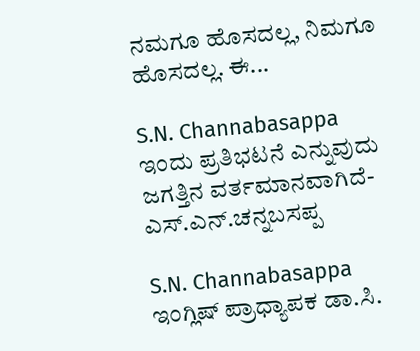ನಮಗೂ ಹೊಸದಲ್ಲ, ನಿಮಗೂ ಹೊಸದಲ್ಲ. ಈ...

S.N. Channabasappa ಇಂದು ಪ್ರತಿಭಟನೆ ಎನ್ನುವುದು ಜಗತ್ತಿನ ವರ್ತಮಾನವಾಗಿದೆ- ಎಸ್.ಎನ್.ಚನ್ನಬಸಪ್ಪ

S.N. Channabasappa ಇಂಗ್ಲಿಷ್ ಪ್ರಾಧ್ಯಾಪಕ ಡಾ.ಸಿ.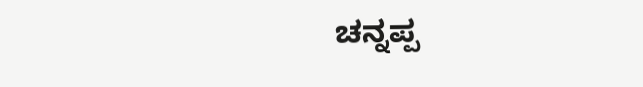ಚನ್ನಪ್ಪ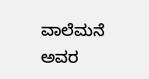ವಾಲೆಮನೆ ಅವರ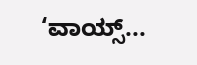‘ವಾಯ್ಸ್...